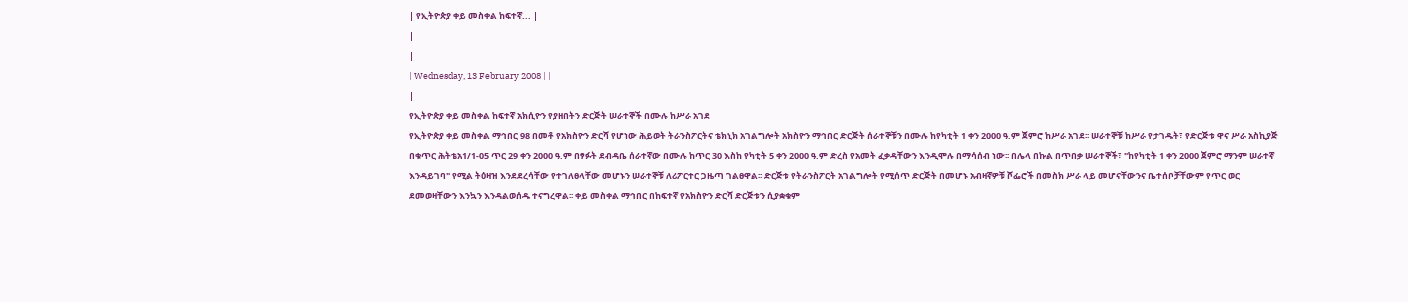| የኢትዮጵያ ቀይ መስቀል ከፍተኛ... |
|
|
| Wednesday, 13 February 2008 | |
|
የኢትዮጵያ ቀይ መስቀል ከፍተኛ አክሲዮን የያዘበትን ድርጅት ሠራተኞች በሙሉ ከሥራ አገደ
የኢትዮጵያ ቀይ መስቀል ማኅበር 98 በመቶ የአክስዮን ድርሻ የሆነው ሕይወት ትራንስፖርትና ቴክኒክ አገልግሎት አክስዮን ማኅበር ድርጅት ሰራተኞቹን በሙሉ ከየካቲት 1 ቀን 2000 ዓ.ም ጀምሮ ከሥራ አገደ፡፡ ሠራተኞቹ ከሥራ የታገዱት፣ የድርጅቱ ዋና ሥራ አስኪያጅ በቁጥር ሕትቴአ1/1-05 ጥር 29 ቀን 2000 ዓ.ም በፃፉት ደብዳቤ ሰራተኛው በሙሉ ከጥር 30 እስከ የካቲት 5 ቀን 2000 ዓ.ም ድረስ የአመት ፈቃዳቸውን እንዲሞሉ በማሳሰብ ነው፡፡ በሌላ በኩል በጥበቃ ሠራተኞች፣ "ከየካቲት 1 ቀን 2000 ጀምሮ ማንም ሠራተኛ እንዳይገባ" የሚል ትዕዛዝ እንደደረሳቸው የተገለፀላቸው መሆኑን ሠራተኞቹ ለሪፖርተር ጋዜጣ ገልፀዋል፡፡ ድርጅቱ የትራንስፖርት አገልግሎት የሚሰጥ ድርጅት በመሆኑ አብዛኛዎቹ ሾፌሮች በመስክ ሥራ ላይ መሆናቸውንና ቤተሰቦቻቸውም የጥር ወር ደመወዛቸውን እንኳን እንዳልወሰዱ ተናግረዋል፡፡ ቀይ መስቀል ማኅበር በከፍተኛ የአክስዮን ድርሻ ድርጅቱን ሲያቋቁም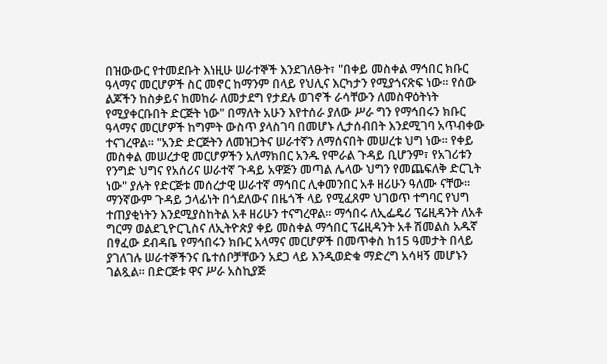በዝውውር የተመደቡት እነዚሁ ሠራተኞች እንደገለፁት፣ "በቀይ መስቀል ማኅበር ክቡር ዓላማና መርሆዎች ስር መኖር ከማንም በላይ የህሊና እርካታን የሚያጎናጽፍ ነው፡፡ የሰው ልጆችን ከስቃይና ከመከራ ለመታደግ የታደሉ ወገኖች ራሳቸውን ለመስዋዕትነት የሚያቀርቡበት ድርጅት ነው" በማለት አሁን እየተሰራ ያለው ሥራ ግን የማኅበሩን ክቡር ዓላማና መርሆዎች ከግምት ውስጥ ያላስገባ በመሆኑ ሊታሰብበት እንደሚገባ አጥብቀው ተናገረዋል፡፡ "አንድ ድርጅትን ለመዝጋትና ሠራተኛን ለማሰናበት መሠረቱ ህግ ነው፡፡ የቀይ መስቀል መሠረታዊ መርሆዎችን አለማክበር አንዱ የሞራል ጉዳይ ቢሆንም፣ የአገሪቱን የንግድ ህግና የአሰሪና ሠራተኛ ጉዳይ አዋጅን መጣል ሌላው ህግን የመጨፍለቅ ድርጊት ነው" ያሉት የድርጅቱ መሰረታዊ ሠራተኛ ማኅበር ሊቀመንበር አቶ ዘሪሁን ዓለሙ ናቸው፡፡ ማንኛውም ጉዳይ ኃላፊነት በጎደለውና በዜጎች ላይ የሚፈጸም ህገወጥ ተግባር የህግ ተጠያቂነትን እንደሚያስከትል አቶ ዘሪሁን ተናግረዋል፡፡ ማኅበሩ ለኢፌዴሪ ፕሬዚዳንት ለአቶ ግርማ ወልደጊዮርጊስና ለኢትዮጵያ ቀይ መስቀል ማኅበር ፕሬዚዳንት አቶ ሽመልስ አዱኛ በፃፈው ደብዳቤ የማኅበሩን ክቡር አላማና መርሆዎች በመጥቀስ ከ15 ዓመታት በላይ ያገለገሉ ሠራተኞችንና ቤተሰቦቻቸውን አደጋ ላይ እንዲወድቁ ማድረግ አሳዛኝ መሆኑን ገልጿል፡፡ በድርጅቱ ዋና ሥራ አስኪያጅ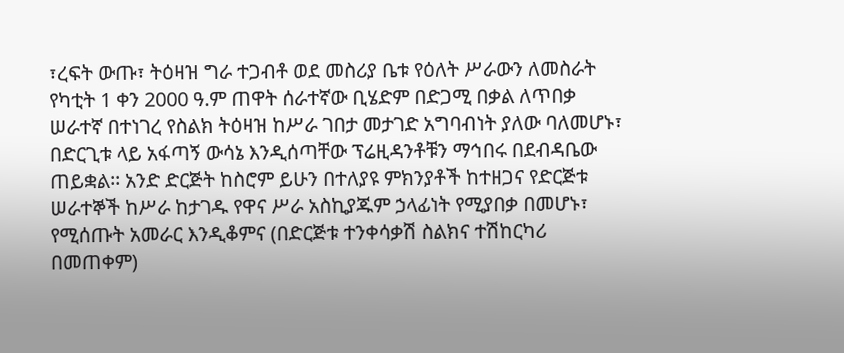፣ረፍት ውጡ፣ ትዕዛዝ ግራ ተጋብቶ ወደ መስሪያ ቤቱ የዕለት ሥራውን ለመስራት የካቲት 1 ቀን 2000 ዓ.ም ጠዋት ሰራተኛው ቢሄድም በድጋሚ በቃል ለጥበቃ ሠራተኛ በተነገረ የስልክ ትዕዛዝ ከሥራ ገበታ መታገድ አግባብነት ያለው ባለመሆኑ፣ በድርጊቱ ላይ አፋጣኝ ውሳኔ እንዲሰጣቸው ፕሬዚዳንቶቹን ማኅበሩ በደብዳቤው ጠይቋል፡፡ አንድ ድርጅት ከስሮም ይሁን በተለያዩ ምክንያቶች ከተዘጋና የድርጅቱ ሠራተኞች ከሥራ ከታገዱ የዋና ሥራ አስኪያጁም ኃላፊነት የሚያበቃ በመሆኑ፣ የሚሰጡት አመራር እንዲቆምና (በድርጅቱ ተንቀሳቃሽ ስልክና ተሽከርካሪ በመጠቀም)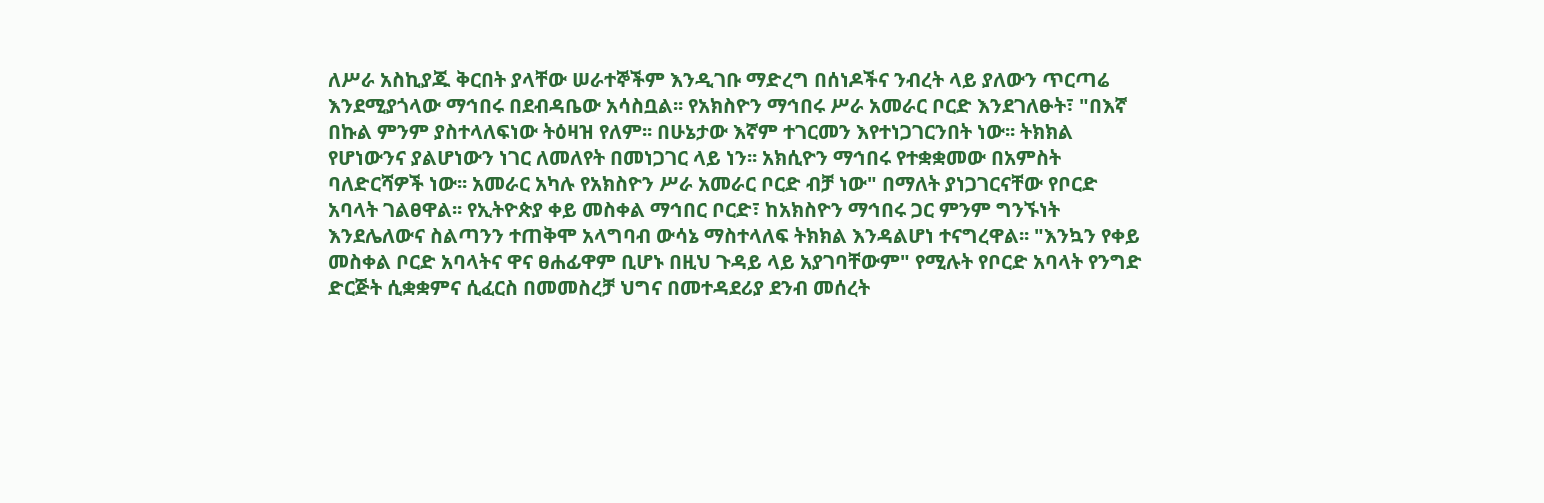ለሥራ አስኪያጁ ቅርበት ያላቸው ሠራተኞችም እንዲገቡ ማድረግ በሰነዶችና ንብረት ላይ ያለውን ጥርጣሬ እንደሚያጎላው ማኅበሩ በደብዳቤው አሳስቧል፡፡ የአክስዮን ማኅበሩ ሥራ አመራር ቦርድ እንደገለፁት፣ "በእኛ በኩል ምንም ያስተላለፍነው ትዕዛዝ የለም፡፡ በሁኔታው እኛም ተገርመን እየተነጋገርንበት ነው፡፡ ትክክል የሆነውንና ያልሆነውን ነገር ለመለየት በመነጋገር ላይ ነን፡፡ አክሲዮን ማኅበሩ የተቋቋመው በአምስት ባለድርሻዎች ነው፡፡ አመራር አካሉ የአክስዮን ሥራ አመራር ቦርድ ብቻ ነው" በማለት ያነጋገርናቸው የቦርድ አባላት ገልፀዋል፡፡ የኢትዮጵያ ቀይ መስቀል ማኅበር ቦርድ፣ ከአክስዮን ማኅበሩ ጋር ምንም ግንኙነት እንደሌለውና ስልጣንን ተጠቅሞ አላግባብ ውሳኔ ማስተላለፍ ትክክል እንዳልሆነ ተናግረዋል፡፡ "እንኳን የቀይ መስቀል ቦርድ አባላትና ዋና ፀሐፊዋም ቢሆኑ በዚህ ጉዳይ ላይ አያገባቸውም" የሚሉት የቦርድ አባላት የንግድ ድርጅት ሲቋቋምና ሲፈርስ በመመስረቻ ህግና በመተዳደሪያ ደንብ መሰረት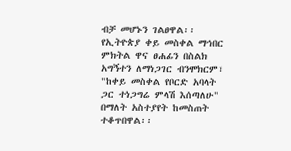ብቻ መሆኑን ገልፀዋል፡፡ የኢትዮጵያ ቀይ መስቀል ማኅበር ምክትል ዋና ፀሐፊን በስልክ አግኝተን ለማነጋገር ብንሞክርም፣ "ከቀይ መስቀል የቦርድ አባላት ጋር ተነጋግሬ ምላሽ እሰጣለሁ" በማለት አስተያየት ከመስጠት ተቆጥበዋል፡፡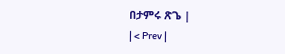በታምሩ ጽጌ |
| < Prev |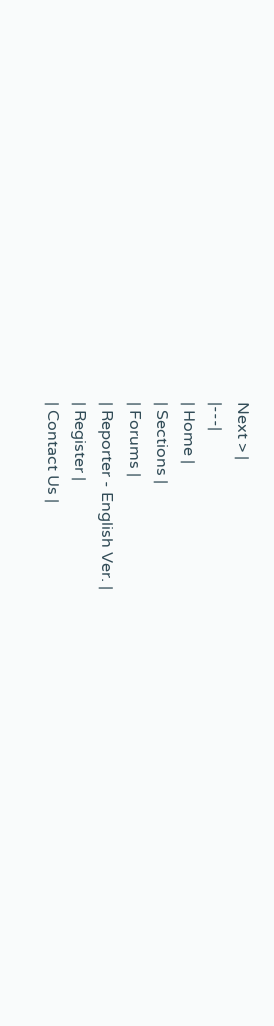Next > |
|---|
| Home |
| Sections |
| Forums |
| Reporter - English Ver. |
| Register |
| Contact Us |